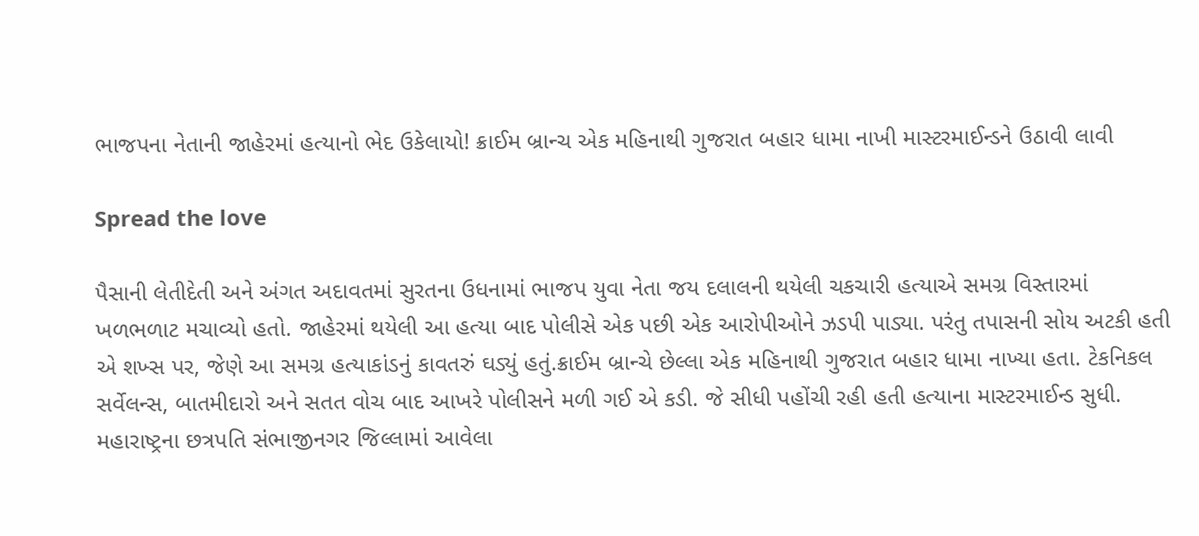ભાજપના નેતાની જાહેરમાં હત્યાનો ભેદ ઉકેલાયો! ક્રાઈમ બ્રાન્ચ એક મહિનાથી ગુજરાત બહાર ધામા નાખી માસ્ટરમાઈન્ડને ઉઠાવી લાવી

Spread the love

પૈસાની લેતીદેતી અને અંગત અદાવતમાં સુરતના ઉધનામાં ભાજપ યુવા નેતા જય દલાલની થયેલી ચકચારી હત્યાએ સમગ્ર વિસ્તારમાં ખળભળાટ મચાવ્યો હતો. જાહેરમાં થયેલી આ હત્યા બાદ પોલીસે એક પછી એક આરોપીઓને ઝડપી પાડ્યા. પરંતુ તપાસની સોય અટકી હતી એ શખ્સ પર, જેણે આ સમગ્ર હત્યાકાંડનું કાવતરું ઘડ્યું હતું.ક્રાઈમ બ્રાન્ચે છેલ્લા એક મહિનાથી ગુજરાત બહાર ધામા નાખ્યા હતા. ટેકનિકલ સર્વેલન્સ, બાતમીદારો અને સતત વોચ બાદ આખરે પોલીસને મળી ગઈ એ કડી. જે સીધી પહોંચી રહી હતી હત્યાના માસ્ટરમાઈન્ડ સુધી. મહારાષ્ટ્રના છત્રપતિ સંભાજીનગર જિલ્લામાં આવેલા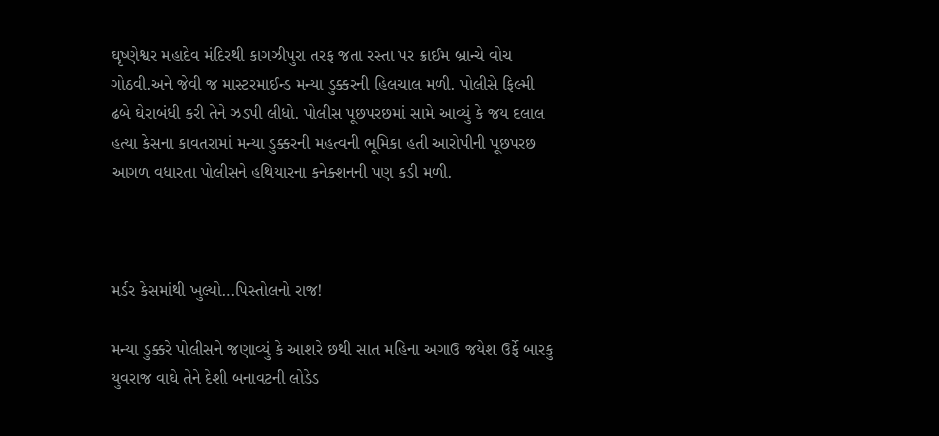ઘૃષ્ણેશ્વર મહાદેવ મંદિરથી કાગઝીપુરા તરફ જતા રસ્તા પર ક્રાઈમ બ્રાન્ચે વોચ ગોઠવી.અને જેવી જ માસ્ટરમાઈન્ડ મન્યા ડુક્કરની હિલચાલ મળી. પોલીસે ફિલ્મી ઢબે ઘેરાબંધી કરી તેને ઝડપી લીધો. પોલીસ પૂછપરછમાં સામે આવ્યું કે જય દલાલ હત્યા કેસના કાવતરામાં મન્યા ડુક્કરની મહત્વની ભૂમિકા હતી આરોપીની પૂછપરછ આગળ વધારતા પોલીસને હથિયારના કનેક્શનની પણ કડી મળી.



મર્ડર કેસમાંથી ખુલ્યો…પિસ્તોલનો રાજ!

મન્યા ડુક્કરે પોલીસને જણાવ્યું કે આશરે છથી સાત મહિના અગાઉ જયેશ ઉર્ફે બારકુ યુવરાજ વાઘે તેને દેશી બનાવટની લોડેડ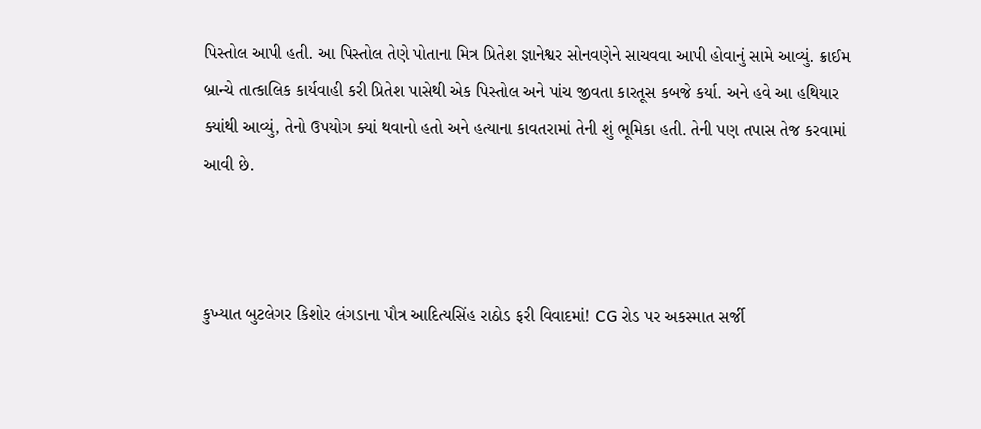પિસ્તોલ આપી હતી. આ પિસ્તોલ તેણે પોતાના મિત્ર પ્રિતેશ જ્ઞાનેશ્વર સોનવણેને સાચવવા આપી હોવાનું સામે આવ્યું. ક્રાઈમ બ્રાન્ચે તાત્કાલિક કાર્યવાહી કરી પ્રિતેશ પાસેથી એક પિસ્તોલ અને પાંચ જીવતા કારતૂસ કબજે કર્યા. અને હવે આ હથિયાર ક્યાંથી આવ્યું, તેનો ઉપયોગ ક્યાં થવાનો હતો અને હત્યાના કાવતરામાં તેની શું ભૂમિકા હતી. તેની પણ તપાસ તેજ કરવામાં આવી છે.



કુખ્યાત બુટલેગર કિશોર લંગડાના પૌત્ર આદિત્યસિંહ રાઠોડ ફરી વિવાદમાં! CG રોડ પર અકસ્માત સર્જી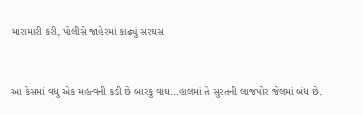મારામારી કરી, પોલીસે જાહેરમાં કાઢ્યું સરઘસ



આ કેસમાં વધુ એક મહત્વની કડી છે બારકુ વાઘ…હાલમાં તે સુરતની લાજપોર જેલમાં બંધ છે.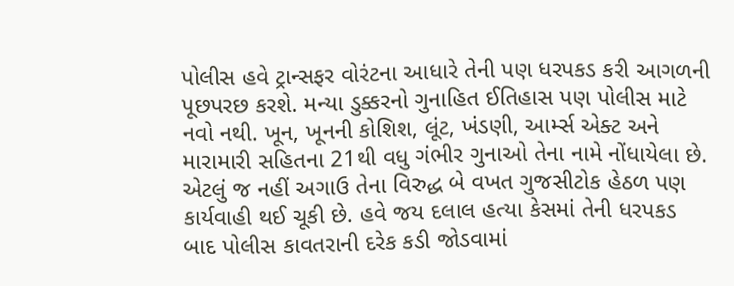પોલીસ હવે ટ્રાન્સફર વોરંટના આધારે તેની પણ ધરપકડ કરી આગળની પૂછપરછ કરશે. મન્યા ડુક્કરનો ગુનાહિત ઈતિહાસ પણ પોલીસ માટે નવો નથી. ખૂન, ખૂનની કોશિશ, લૂંટ, ખંડણી, આર્મ્સ એક્ટ અને મારામારી સહિતના 21થી વધુ ગંભીર ગુનાઓ તેના નામે નોંધાયેલા છે. એટલું જ નહીં અગાઉ તેના વિરુદ્ધ બે વખત ગુજસીટોક હેઠળ પણ કાર્યવાહી થઈ ચૂકી છે. હવે જય દલાલ હત્યા કેસમાં તેની ધરપકડ બાદ પોલીસ કાવતરાની દરેક કડી જોડવામાં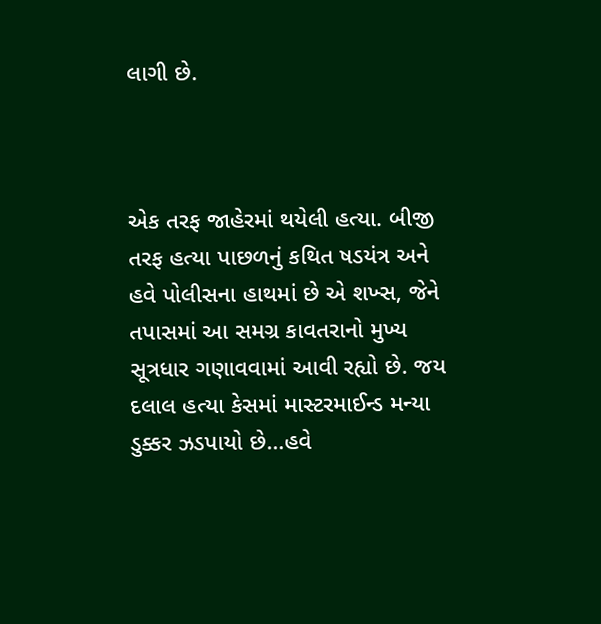લાગી છે.



એક તરફ જાહેરમાં થયેલી હત્યા. બીજી તરફ હત્યા પાછળનું કથિત ષડયંત્ર અને હવે પોલીસના હાથમાં છે એ શખ્સ, જેને તપાસમાં આ સમગ્ર કાવતરાનો મુખ્ય સૂત્રધાર ગણાવવામાં આવી રહ્યો છે. જય દલાલ હત્યા કેસમાં માસ્ટરમાઈન્ડ મન્યા ડુક્કર ઝડપાયો છે…હવે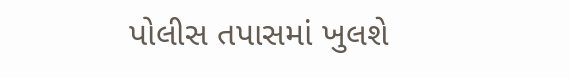પોલીસ તપાસમાં ખુલશે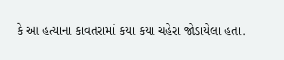કે આ હત્યાના કાવતરામાં કયા કયા ચહેરા જોડાયેલા હતા.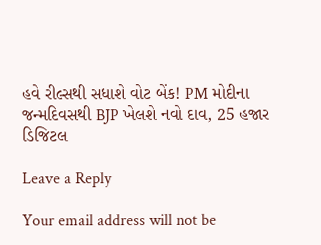હવે રીલ્સથી સધાશે વોટ બેંક! PM મોદીના જન્મદિવસથી BJP ખેલશે નવો દાવ, 25 હજાર ડિજિટલ

Leave a Reply

Your email address will not be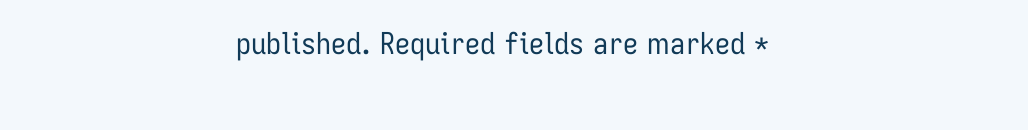published. Required fields are marked *